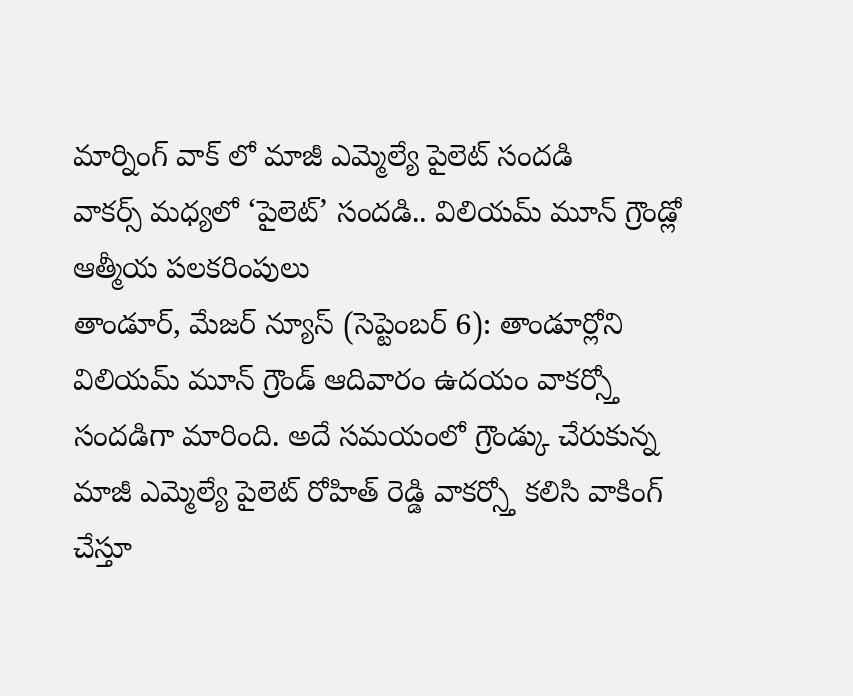మార్నింగ్ వాక్ లో మాజీ ఎమ్మెల్యే పైలెట్ సందడి
వాకర్స్ మధ్యలో ‘పైలెట్’ సందడి.. విలియమ్ మూన్ గ్రౌండ్లో ఆత్మీయ పలకరింపులు
తాండూర్, మేజర్ న్యూస్ (సెప్టెంబర్ 6): తాండూర్లోని విలియమ్ మూన్ గ్రౌండ్ ఆదివారం ఉదయం వాకర్స్తో సందడిగా మారింది. అదే సమయంలో గ్రౌండ్కు చేరుకున్న మాజీ ఎమ్మెల్యే పైలెట్ రోహిత్ రెడ్డి వాకర్స్తో కలిసి వాకింగ్ చేస్తూ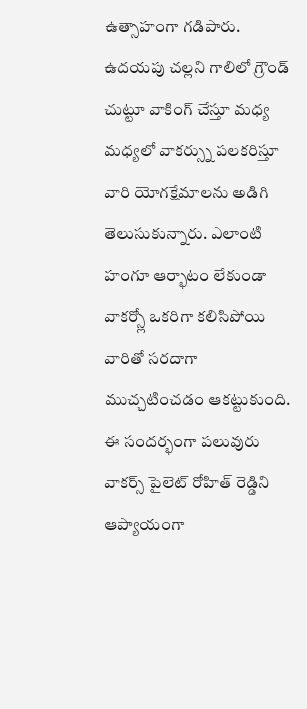ఉత్సాహంగా గడిపారు.
ఉదయపు చల్లని గాలిలో గ్రౌండ్ చుట్టూ వాకింగ్ చేస్తూ మధ్య మధ్యలో వాకర్స్ను పలకరిస్తూ వారి యోగక్షేమాలను అడిగి తెలుసుకున్నారు. ఎలాంటి హంగూ ఆర్భాటం లేకుండా వాకర్స్లో ఒకరిగా కలిసిపోయి వారితో సరదాగా ముచ్చటించడం ఆకట్టుకుంది.
ఈ సందర్భంగా పలువురు వాకర్స్ పైలెట్ రోహిత్ రెడ్డిని ఆప్యాయంగా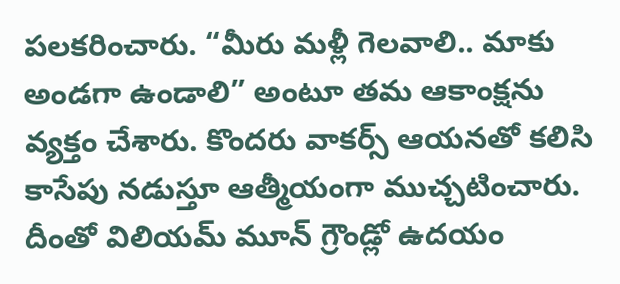పలకరించారు. “మీరు మళ్లీ గెలవాలి.. మాకు అండగా ఉండాలి” అంటూ తమ ఆకాంక్షను వ్యక్తం చేశారు. కొందరు వాకర్స్ ఆయనతో కలిసి కాసేపు నడుస్తూ ఆత్మీయంగా ముచ్చటించారు. దీంతో విలియమ్ మూన్ గ్రౌండ్లో ఉదయం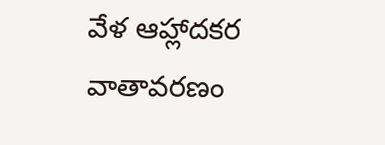వేళ ఆహ్లాదకర వాతావరణం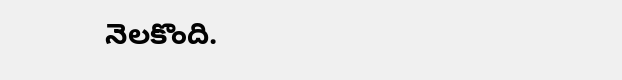నెలకొంది.